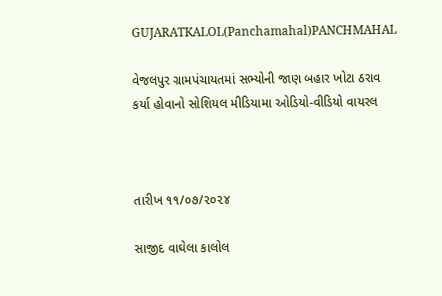GUJARATKALOL(Panchamahal)PANCHMAHAL

વેજલપુર ગ્રામપંચાયતમાં સભ્યોની જાણ બહાર ખોટા ઠરાવ કર્યા હોવાનો સોશિયલ મીડિયામા ઓડિયો-વીડિયો વાયરલ



તારીખ ૧૧/૦૭/૨૦૨૪

સાજીદ વાઘેલા કાલોલ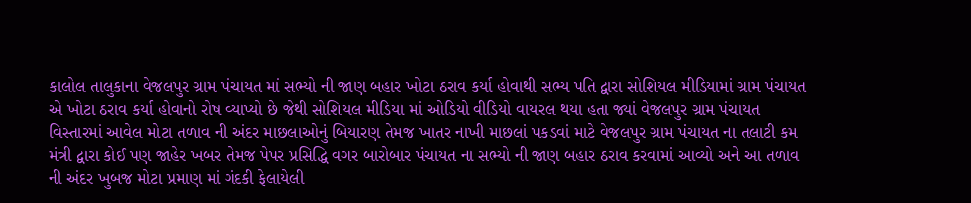કાલોલ તાલુકાના વેજલપુર ગ્રામ પંચાયત માં સભ્યો ની જાણ બહાર ખોટા ઠરાવ કર્યા હોવાથી સભ્ય પતિ દ્વારા સોશિયલ મીડિયામાં ગ્રામ પંચાયત એ ખોટા ઠરાવ કર્યા હોવાનો રોષ વ્યાપ્યો છે જેથી સોશિયલ મીડિયા માં ઓડિયો વીડિયો વાયરલ થયા હતા જ્યાં વેજલપુર ગ્રામ પંચાયત વિસ્તારમાં આવેલ મોટા તળાવ ની અંદર માછલાઓનું બિયારણ તેમજ ખાતર નાખી માછલાં પકડવાં માટે વેજલપુર ગ્રામ પંચાયત ના તલાટી કમ મંત્રી દ્વારા કોઈ પણ જાહેર ખબર તેમજ પેપર પ્રસિદ્ધિ વગર બારોબાર પંચાયત ના સભ્યો ની જાણ બહાર ઠરાવ કરવામાં આવ્યો અને આ તળાવ ની અંદર ખુબજ મોટા પ્રમાણ માં ગંદકી ફેલાયેલી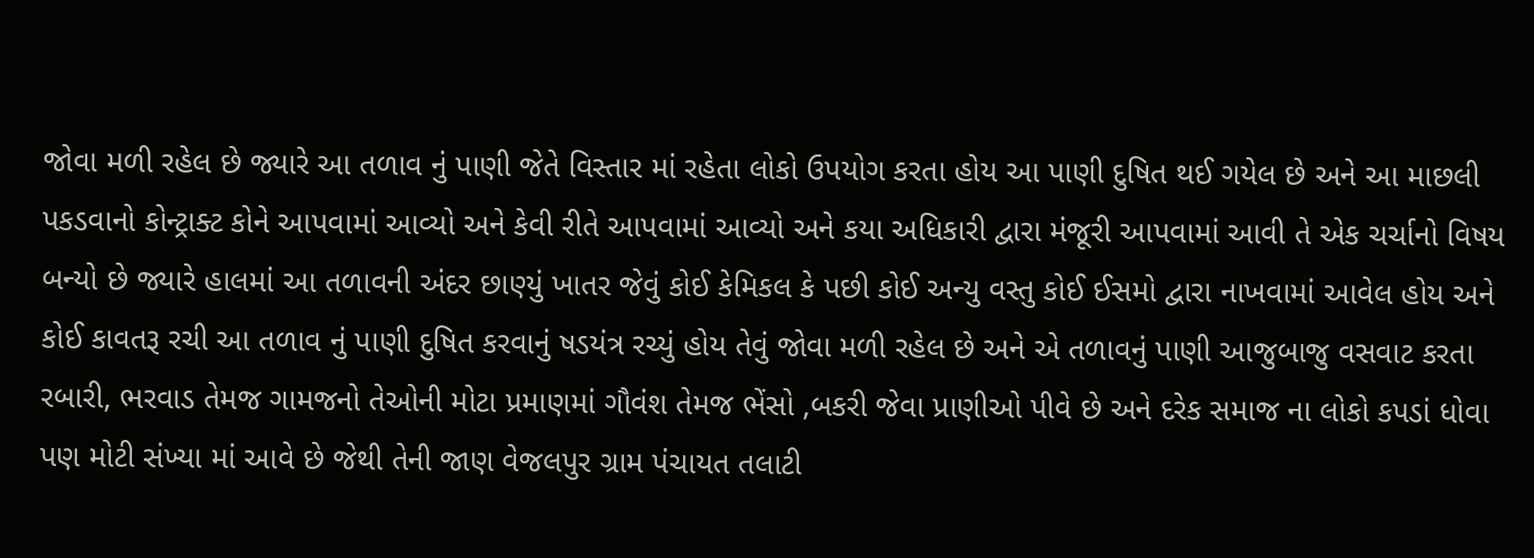જોવા મળી રહેલ છે જ્યારે આ તળાવ નું પાણી જેતે વિસ્તાર માં રહેતા લોકો ઉપયોગ કરતા હોય આ પાણી દુષિત થઈ ગયેલ છે અને આ માછલી પકડવાનો કોન્ટ્રાક્ટ કોને આપવામાં આવ્યો અને કેવી રીતે આપવામાં આવ્યો અને કયા અધિકારી દ્વારા મંજૂરી આપવામાં આવી તે એક ચર્ચાનો વિષય બન્યો છે જ્યારે હાલમાં આ તળાવની અંદર છાણ્યું ખાતર જેવું કોઈ કેમિકલ કે પછી કોઈ અન્યુ વસ્તુ કોઈ ઈસમો દ્વારા નાખવામાં આવેલ હોય અને કોઈ કાવતરૂ રચી આ તળાવ નું પાણી દુષિત કરવાનું ષડયંત્ર રચ્યું હોય તેવું જોવા મળી રહેલ છે અને એ તળાવનું પાણી આજુબાજુ વસવાટ કરતા રબારી, ભરવાડ તેમજ ગામજનો તેઓની મોટા પ્રમાણમાં ગૌવંશ તેમજ ભેંસો ,બકરી જેવા પ્રાણીઓ પીવે છે અને દરેક સમાજ ના લોકો કપડાં ધોવા પણ મોટી સંખ્યા માં આવે છે જેથી તેની જાણ વેજલપુર ગ્રામ પંચાયત તલાટી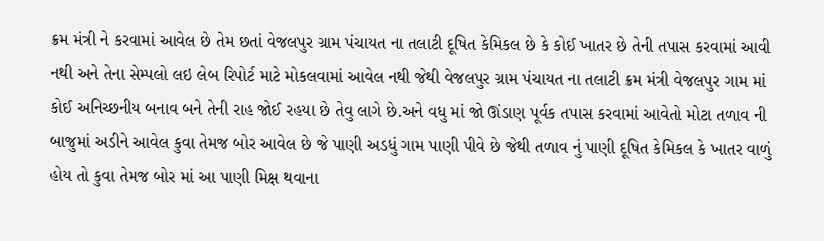ક્રમ મંત્રી ને કરવામાં આવેલ છે તેમ છતાં વેજલપુર ગ્રામ પંચાયત ના તલાટી દૂષિત કેમિકલ છે કે કોઈ ખાતર છે તેની તપાસ કરવામાં આવી નથી અને તેના સેમ્પલો લઇ લેબ રિપોર્ટ માટે મોકલવામાં આવેલ નથી જેથી વેજલપુર ગ્રામ પંચાયત ના તલાટી ક્રમ મંત્રી વેજલપુર ગામ માં કોઈ અનિચ્છનીય બનાવ બને તેની રાહ જોઈ રહયા છે તેવુ લાગે છે.અને વધુ માં જો ઊંડાણ પૂર્વક તપાસ કરવામાં આવેતો મોટા તળાવ ની બાજુમાં અડીને આવેલ કુવા તેમજ બોર આવેલ છે જે પાણી અડધું ગામ પાણી પીવે છે જેથી તળાવ નું પાણી દૂષિત કેમિકલ કે ખાતર વાળું હોય તો કુવા તેમજ બોર માં આ પાણી મિક્ષ થવાના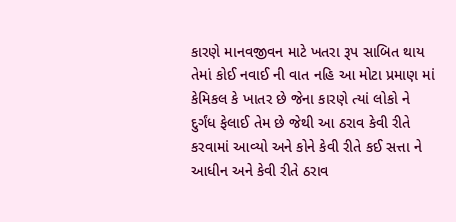કારણે માનવજીવન માટે ખતરા રૂપ સાબિત થાય તેમાં કોઈ નવાઈ ની વાત નહિ આ મોટા પ્રમાણ માં કેમિકલ કે ખાતર છે જેના કારણે ત્યાં લોકો ને દુર્ગંધ ફેલાઈ તેમ છે જેથી આ ઠરાવ કેવી રીતે કરવામાં આવ્યો અને કોને કેવી રીતે કઈ સત્તા ને આધીન અને કેવી રીતે ઠરાવ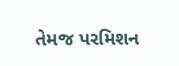તેમજ પરમિશન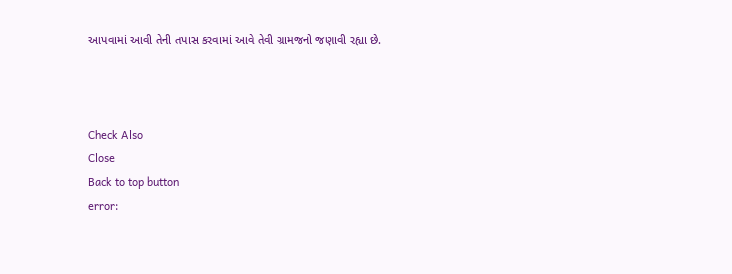આપવામાં આવી તેની તપાસ કરવામાં આવે તેવી ગ્રામજનો જણાવી રહ્યા છે.



Check Also
Close
Back to top button
error: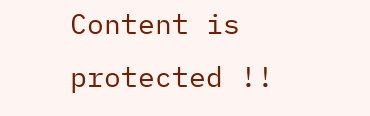Content is protected !!